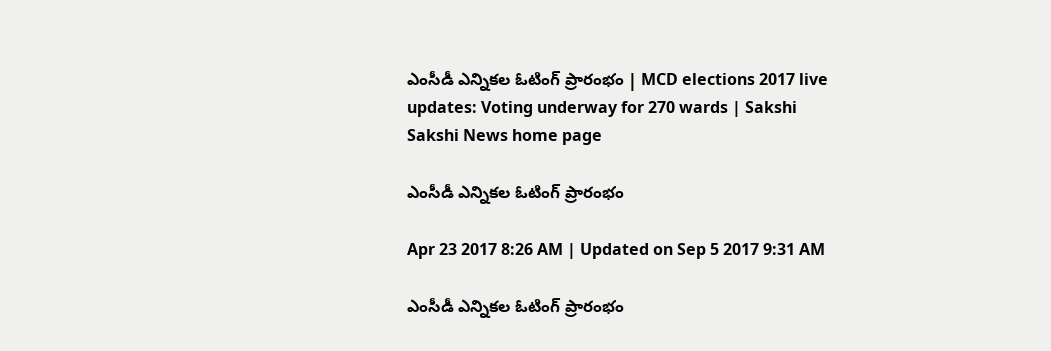ఎంసీడీ ఎన్నికల ఓటింగ్‌ ప్రారంభం | MCD elections 2017 live updates: Voting underway for 270 wards | Sakshi
Sakshi News home page

ఎంసీడీ ఎన్నికల ఓటింగ్‌ ప్రారంభం

Apr 23 2017 8:26 AM | Updated on Sep 5 2017 9:31 AM

ఎంసీడీ ఎన్నికల ఓటింగ్‌ ప్రారంభం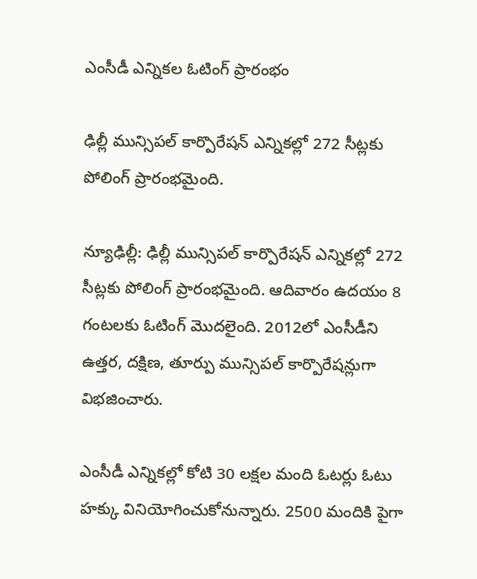ఎంసీడీ ఎన్నికల ఓటింగ్‌ ప్రారంభం

ఢిల్లీ మున్సిపల్‌ కార్పొరేషన్ ఎన్నికల్లో 272 సీట్లకు పోలింగ్‌ ప్రారంభమైంది.

న్యూఢిల్లీ: ఢిల్లీ మున్సిపల్‌ కార్పొరేషన్ ఎన్నికల్లో 272 సీట్లకు పోలింగ్‌ ప్రారంభమైంది. ఆదివారం ఉదయం 8 గంటలకు ఓటింగ్‌ మొదలైంది. 2012లో ఎంసీడీని ఉత్తర, దక్షిణ, తూర్పు మున్సిపల్‌ కార్పొరేషన్లుగా విభజించారు.

ఎంసీడీ ఎన్నికల్లో కోటి 30 లక్షల మంది ఓటర్లు ఓటు హక్కు వినియోగించుకోనున్నారు. 2500 మందికి పైగా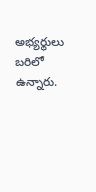అభ్యర్థులు బరిలో ఉన్నారు.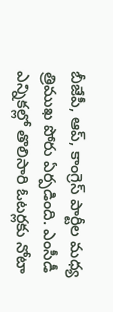బీజేపీ, ఆప్‌, కాంగ్రెస్‌ పార్టీల మధ్య త్రిముఖ పోరు ఏర్పడింది. ఎంసీడీ ఎన్నికల్లో తొలిసారి ఓటర్లకు నోటా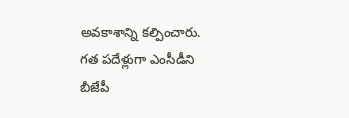అవకాశాన్ని కల్పించారు. గత పదేళ్లుగా ఎంసీడీని బీజేపీ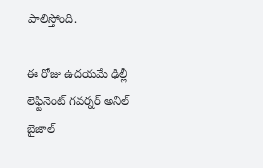పాలిస్తోంది.

ఈ రోజు ఉదయమే ఢిల్లీ లెఫ్టినెంట్‌ గవర్నర్‌ అనిల్‌ బైజాల్‌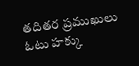తదితర ప్రముఖులు ఓటు హక్కు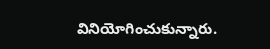వినియోగించుకున్నారు.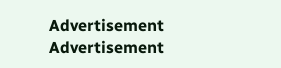Advertisement
Advertisement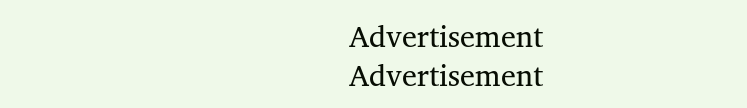Advertisement
Advertisement